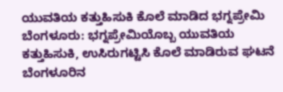ಯುವತಿಯ ಕತ್ತುಹಿಸುಕಿ ಕೊಲೆ ಮಾಡಿದ ಭಗ್ನಪ್ರೇಮಿ
ಬೆಂಗಳೂರು: ಭಗ್ನಪ್ರೇಮಿಯೊಬ್ಬ ಯುವತಿಯ ಕತ್ತುಹಿಸುಕಿ, ಉಸಿರುಗಟ್ಟಿಸಿ ಕೊಲೆ ಮಾಡಿರುವ ಘಟನೆ ಬೆಂಗಳೂರಿನ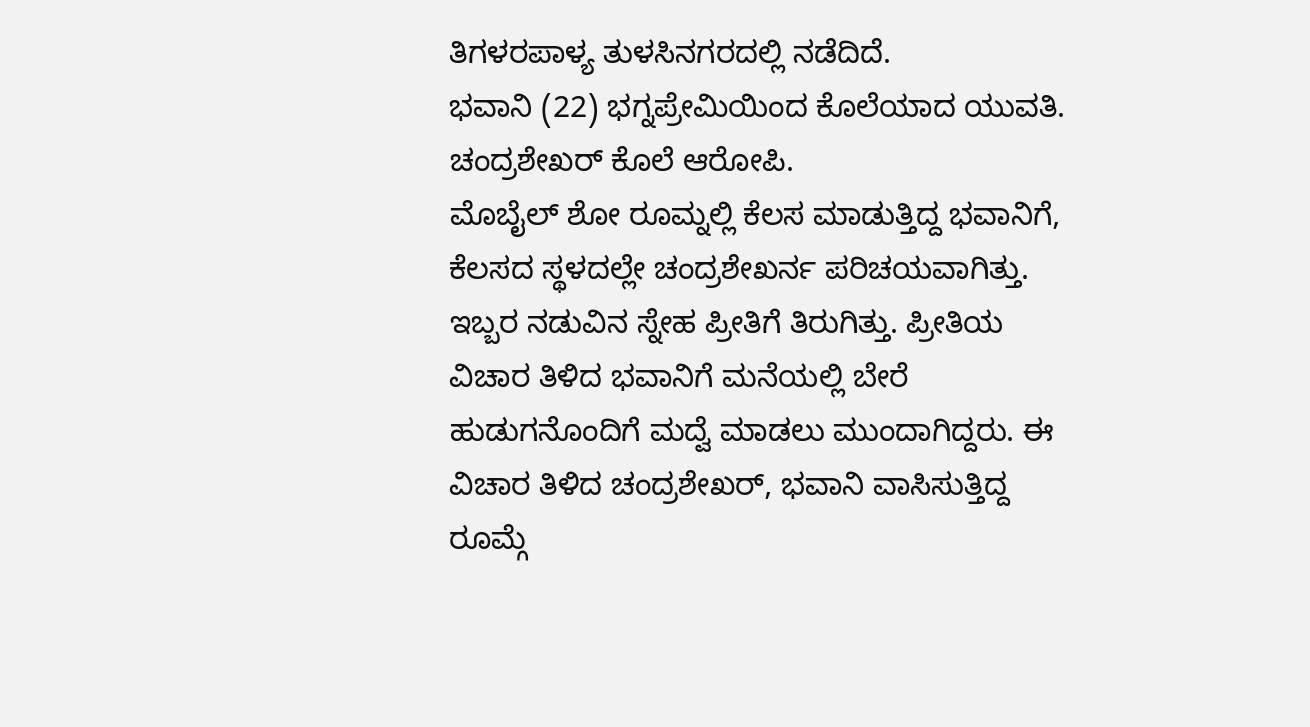ತಿಗಳರಪಾಳ್ಯ ತುಳಸಿನಗರದಲ್ಲಿ ನಡೆದಿದೆ.
ಭವಾನಿ (22) ಭಗ್ನಪ್ರೇಮಿಯಿಂದ ಕೊಲೆಯಾದ ಯುವತಿ. ಚಂದ್ರಶೇಖರ್ ಕೊಲೆ ಆರೋಪಿ.
ಮೊಬೈಲ್ ಶೋ ರೂಮ್ನಲ್ಲಿ ಕೆಲಸ ಮಾಡುತ್ತಿದ್ದ ಭವಾನಿಗೆ, ಕೆಲಸದ ಸ್ಥಳದಲ್ಲೇ ಚಂದ್ರಶೇಖರ್ನ ಪರಿಚಯವಾಗಿತ್ತು. ಇಬ್ಬರ ನಡುವಿನ ಸ್ನೇಹ ಪ್ರೀತಿಗೆ ತಿರುಗಿತ್ತು. ಪ್ರೀತಿಯ ವಿಚಾರ ತಿಳಿದ ಭವಾನಿಗೆ ಮನೆಯಲ್ಲಿ ಬೇರೆ ಹುಡುಗನೊಂದಿಗೆ ಮದ್ವೆ ಮಾಡಲು ಮುಂದಾಗಿದ್ದರು. ಈ ವಿಚಾರ ತಿಳಿದ ಚಂದ್ರಶೇಖರ್, ಭವಾನಿ ವಾಸಿಸುತ್ತಿದ್ದ ರೂಮ್ಗೆ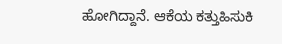ಹೋಗಿದ್ದಾನೆ. ಆಕೆಯ ಕತ್ತುಹಿಸುಕಿ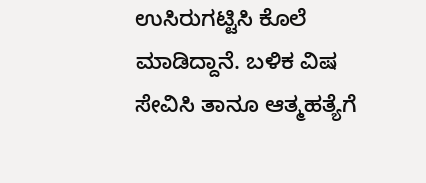ಉಸಿರುಗಟ್ಟಿಸಿ ಕೊಲೆ ಮಾಡಿದ್ದಾನೆ. ಬಳಿಕ ವಿಷ ಸೇವಿಸಿ ತಾನೂ ಆತ್ಮಹತ್ಯೆಗೆ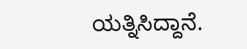ಯತ್ನಿಸಿದ್ದಾನೆ.